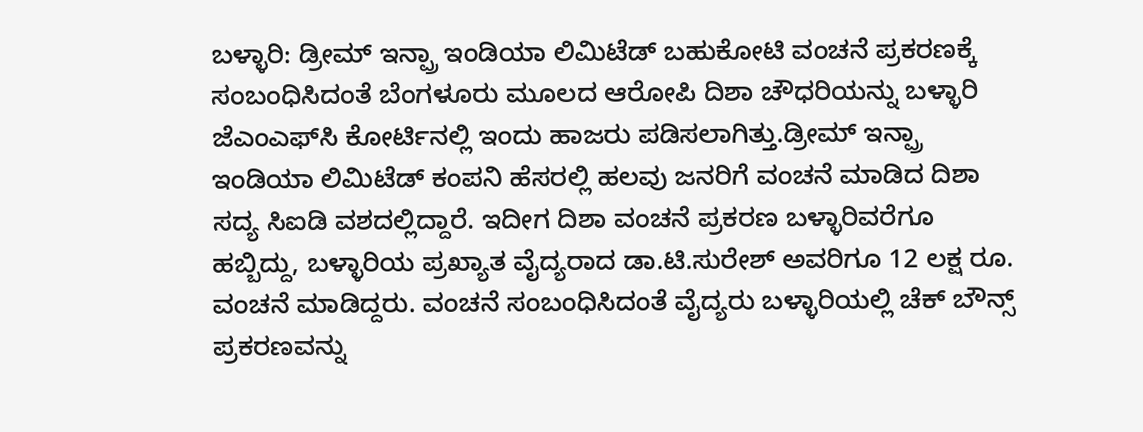ಬಳ್ಳಾರಿ: ಡ್ರೀಮ್ ಇನ್ಪ್ರಾ ಇಂಡಿಯಾ ಲಿಮಿಟೆಡ್ ಬಹುಕೋಟಿ ವಂಚನೆ ಪ್ರಕರಣಕ್ಕೆ ಸಂಬಂಧಿಸಿದಂತೆ ಬೆಂಗಳೂರು ಮೂಲದ ಆರೋಪಿ ದಿಶಾ ಚೌಧರಿಯನ್ನು ಬಳ್ಳಾರಿ ಜೆಎಂಎಫ್‍ಸಿ ಕೋರ್ಟಿನಲ್ಲಿ ಇಂದು ಹಾಜರು ಪಡಿಸಲಾಗಿತ್ತು.ಡ್ರೀಮ್ ಇನ್ಪ್ರಾ ಇಂಡಿಯಾ ಲಿಮಿಟೆಡ್ ಕಂಪನಿ ಹೆಸರಲ್ಲಿ ಹಲವು ಜನರಿಗೆ ವಂಚನೆ ಮಾಡಿದ ದಿಶಾ ಸದ್ಯ ಸಿಐಡಿ ವಶದಲ್ಲಿದ್ದಾರೆ. ಇದೀಗ ದಿಶಾ ವಂಚನೆ ಪ್ರಕರಣ ಬಳ್ಳಾರಿವರೆಗೂ ಹಬ್ಬಿದ್ದು, ಬಳ್ಳಾರಿಯ ಪ್ರಖ್ಯಾತ ವೈದ್ಯರಾದ ಡಾ.ಟಿ.ಸುರೇಶ್ ಅವರಿಗೂ 12 ಲಕ್ಷ ರೂ. ವಂಚನೆ ಮಾಡಿದ್ದರು. ವಂಚನೆ ಸಂಬಂಧಿಸಿದಂತೆ ವೈದ್ಯರು ಬಳ್ಳಾರಿಯಲ್ಲಿ ಚೆಕ್ ಬೌನ್ಸ್ ಪ್ರಕರಣವನ್ನು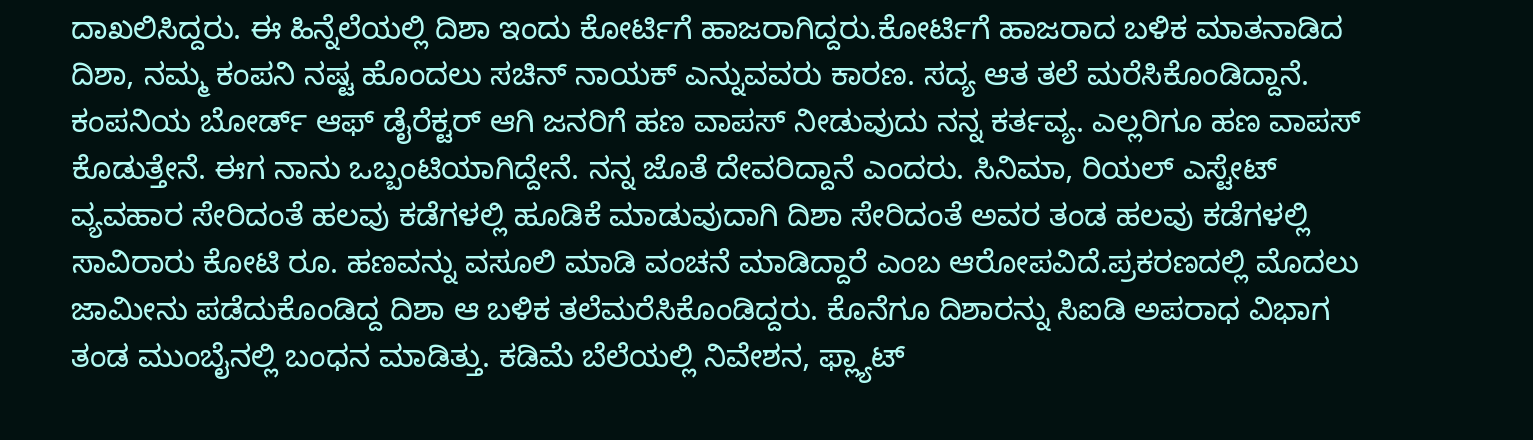ದಾಖಲಿಸಿದ್ದರು. ಈ ಹಿನ್ನೆಲೆಯಲ್ಲಿ ದಿಶಾ ಇಂದು ಕೋರ್ಟಿಗೆ ಹಾಜರಾಗಿದ್ದರು.ಕೋರ್ಟಿಗೆ ಹಾಜರಾದ ಬಳಿಕ ಮಾತನಾಡಿದ ದಿಶಾ, ನಮ್ಮ ಕಂಪನಿ ನಷ್ಟ ಹೊಂದಲು ಸಚಿನ್ ನಾಯಕ್ ಎನ್ನುವವರು ಕಾರಣ. ಸದ್ಯ ಆತ ತಲೆ ಮರೆಸಿಕೊಂಡಿದ್ದಾನೆ. ಕಂಪನಿಯ ಬೋರ್ಡ್ ಆಫ್ ಡೈರೆಕ್ಟರ್ ಆಗಿ ಜನರಿಗೆ ಹಣ ವಾಪಸ್ ನೀಡುವುದು ನನ್ನ ಕರ್ತವ್ಯ. ಎಲ್ಲರಿಗೂ ಹಣ ವಾಪಸ್ ಕೊಡುತ್ತೇನೆ. ಈಗ ನಾನು ಒಬ್ಬಂಟಿಯಾಗಿದ್ದೇನೆ. ನನ್ನ ಜೊತೆ ದೇವರಿದ್ದಾನೆ ಎಂದರು. ಸಿನಿಮಾ, ರಿಯಲ್ ಎಸ್ಟೇಟ್ ವ್ಯವಹಾರ ಸೇರಿದಂತೆ ಹಲವು ಕಡೆಗಳಲ್ಲಿ ಹೂಡಿಕೆ ಮಾಡುವುದಾಗಿ ದಿಶಾ ಸೇರಿದಂತೆ ಅವರ ತಂಡ ಹಲವು ಕಡೆಗಳಲ್ಲಿ ಸಾವಿರಾರು ಕೋಟಿ ರೂ. ಹಣವನ್ನು ವಸೂಲಿ ಮಾಡಿ ವಂಚನೆ ಮಾಡಿದ್ದಾರೆ ಎಂಬ ಆರೋಪವಿದೆ.ಪ್ರಕರಣದಲ್ಲಿ ಮೊದಲು ಜಾಮೀನು ಪಡೆದುಕೊಂಡಿದ್ದ ದಿಶಾ ಆ ಬಳಿಕ ತಲೆಮರೆಸಿಕೊಂಡಿದ್ದರು. ಕೊನೆಗೂ ದಿಶಾರನ್ನು ಸಿಐಡಿ ಅಪರಾಧ ವಿಭಾಗ ತಂಡ ಮುಂಬೈನಲ್ಲಿ ಬಂಧನ ಮಾಡಿತ್ತು. ಕಡಿಮೆ ಬೆಲೆಯಲ್ಲಿ ನಿವೇಶನ, ಫ್ಲ್ಯಾಟ್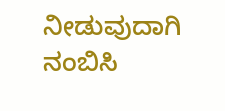ನೀಡುವುದಾಗಿ ನಂಬಿಸಿ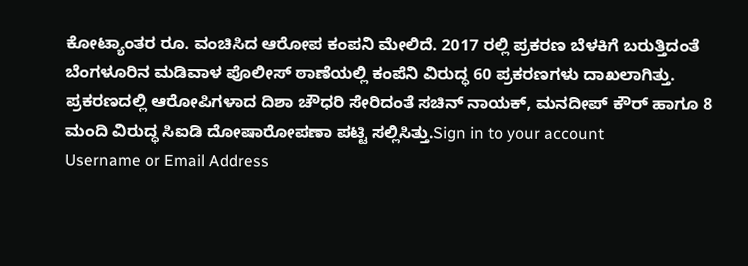ಕೋಟ್ಯಾಂತರ ರೂ. ವಂಚಿಸಿದ ಆರೋಪ ಕಂಪನಿ ಮೇಲಿದೆ. 2017 ರಲ್ಲಿ ಪ್ರಕರಣ ಬೆಳಕಿಗೆ ಬರುತ್ತಿದಂತೆ ಬೆಂಗಳೂರಿನ ಮಡಿವಾಳ ಪೊಲೀಸ್ ಠಾಣೆಯಲ್ಲಿ ಕಂಪೆನಿ ವಿರುದ್ಧ 60 ಪ್ರಕರಣಗಳು ದಾಖಲಾಗಿತ್ತು. ಪ್ರಕರಣದಲ್ಲಿ ಆರೋಪಿಗಳಾದ ದಿಶಾ ಚೌಧರಿ ಸೇರಿದಂತೆ ಸಚಿನ್ ನಾಯಕ್, ಮನದೀಪ್ ಕೌರ್ ಹಾಗೂ 8 ಮಂದಿ ವಿರುದ್ಧ ಸಿಐಡಿ ದೋಷಾರೋಪಣಾ ಪಟ್ಟಿ ಸಲ್ಲಿಸಿತ್ತು.Sign in to your account
Username or Email Address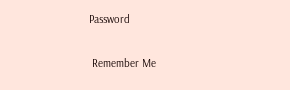Password

 Remember Me